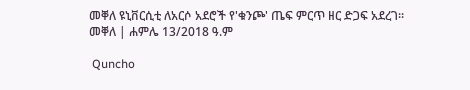መቐለ ዩኒቨርሲቲ ለአርሶ አደሮች የ'ቁንጮ' ጤፍ ምርጥ ዘር ድጋፍ አደረገ። መቐለ | ሐምሌ 13/2018 ዓ.ም

 Quncho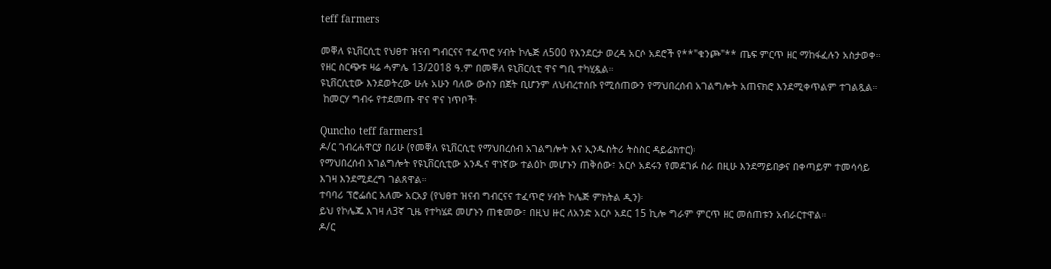teff farmers

መቐለ ዩኒቨርሲቲ የህፀተ ዝናብ ግብርናና ተፈጥሮ ሃብት ኮሌጅ ለ500 የእንደርታ ወረዳ አርሶ አደሮች የ**"ቁንጮ"** ጤፍ ምርጥ ዘር ማከፋፈሉን አስታወቀ። የዘር ስርጭቱ ዛሬ ሓምሌ 13/2018 ዓ.ም በመቐለ ዩኒቨርሲቲ ዋና ግቢ ተካሂዷል።
ዩኒቨርሲቲው እንደወትረው ሁሉ አሁን ባለው ውስን በጀት ቢሆንም ለህብረተሰቡ የሚሰጠውን የማህበረሰብ አገልግሎት አጠናክሮ እንደሚቀጥልም ተገልጿል።
 ከመርሃ ግብሩ የተደመጡ ዋና ዋና ነጥቦች፡

Quncho teff farmers1
ዶ/ር ገብረሐዋርያ በሪሁ (የመቐለ ዩኒቨርሲቲ የማህበረሰብ አገልግሎት እና ኢንዱስትሪ ትስስር ዳይሬክተር)፡
የማህበረሰብ አገልግሎት የዩኒቨርሲቲው አንዱና ዋነኛው ተልዕኮ መሆኑን ጠቅሰው፣ አርሶ አደሩን የመደገፉ ስራ በዚሁ እንደማይበቃና በቀጣይም ተመሳሳይ እገዛ እንደሚደረግ ገልጸዋል።
ተባባሪ ፕሮፌሰር አለሙ አርአያ (የህፀተ ዝናብ ግብርናና ተፈጥሮ ሃብት ኮሌጅ ምክትል ዲን)፡
ይህ የኮሌጁ እገዛ ለ3ኛ ጊዜ የተካሄደ መሆኑን ጠቁመው፣ በዚህ ዙር ለአንድ አርሶ አደር 15 ኪሎ ግራም ምርጥ ዘር መሰጠቱን አብራርተዋል።
ዶ/ር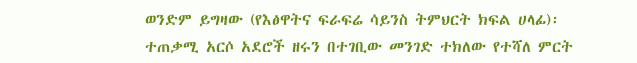ወንድም ይግዛው (የእፅዋትና ፍራፍሬ ሳይንስ ትምህርት ክፍል ሀላፊ)፡
ተጠቃሚ አርሶ አደሮች ዘሩን በተገቢው መንገድ ተክለው የተሻለ ምርት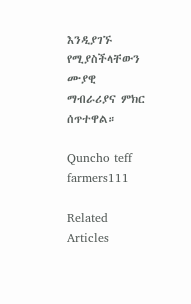እንዲያገኙ የሚያስችላቸውን ሙያዊ ማብራሪያና ምክር ሰጥተዋል።

Quncho teff farmers111

Related Articles